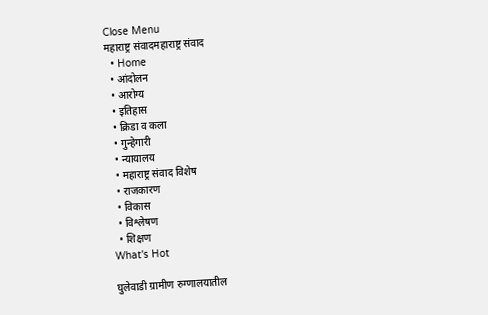Close Menu
महाराष्ट्र संवादमहाराष्ट्र संवाद
  • Home
  • आंदोलन
  • आरोग्य
  • इतिहास
  • क्रिडा व कला
  • गुन्हेगारी
  • न्यायालय
  • महाराष्ट्र संवाद विशेष
  • राजकारण
  • विकास
  • विश्लेषण
  • शिक्षण
What's Hot

घुलेवाडी ग्रामीण रुग्णालयातील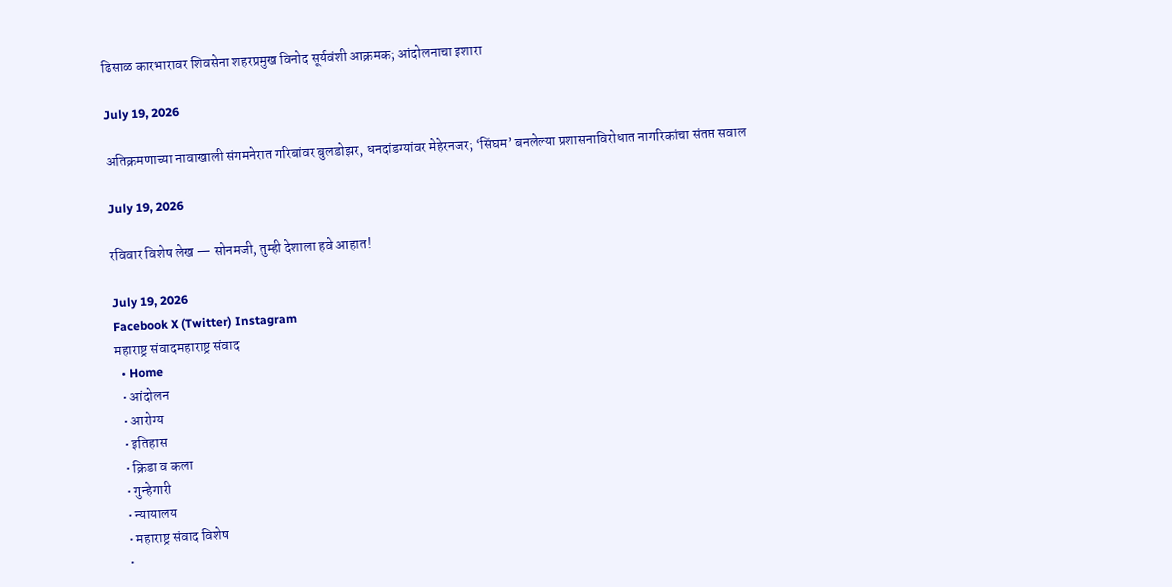ढिसाळ कारभारावर शिवसेना शहरप्रमुख विनोद सूर्यवंशी आक्रमक; आंदोलनाचा इशारा

July 19, 2026

अतिक्रमणाच्या नावाखाली संगमनेरात गरिबांवर बुलडोझर, धनदांडग्यांवर मेहेरनजर; ‘सिंघम’ बनलेल्या प्रशासनाविरोधात नागरिकांचा संतप्त सवाल

July 19, 2026

रविवार विशेष लेख — सोनमजी, तुम्ही देशाला हवे आहात!

July 19, 2026
Facebook X (Twitter) Instagram
महाराष्ट्र संवादमहाराष्ट्र संवाद
  • Home
  • आंदोलन
  • आरोग्य
  • इतिहास
  • क्रिडा व कला
  • गुन्हेगारी
  • न्यायालय
  • महाराष्ट्र संवाद विशेष
  •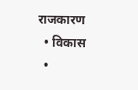राजकारण
  • विकास
  •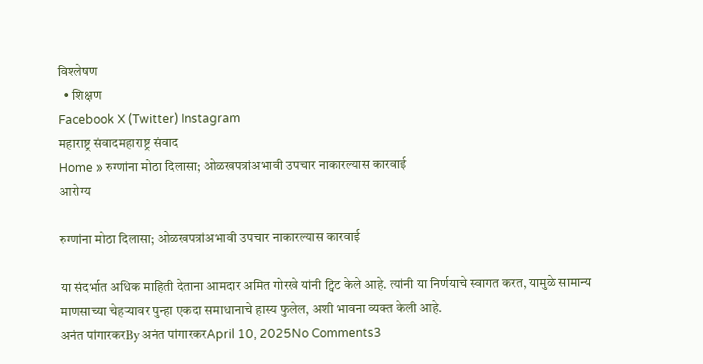विश्लेषण
  • शिक्षण
Facebook X (Twitter) Instagram
महाराष्ट्र संवादमहाराष्ट्र संवाद
Home » रुग्णांना मोठा दिलासा; ओळखपत्रांअभावी उपचार नाकारल्यास कारवाई
आरोग्य

रुग्णांना मोठा दिलासा; ओळखपत्रांअभावी उपचार नाकारल्यास कारवाई

या संदर्भात अधिक माहिती देताना आमदार अमित गोरखे यांनी ट्विट केले आहे. त्यांनी या निर्णयाचे स्वागत करत, यामुळे सामान्य माणसाच्या चेहऱ्यावर पुन्हा एकदा समाधानाचे हास्य फुलेल, अशी भावना व्यक्त केली आहे.
अनंत पांगारकरBy अनंत पांगारकरApril 10, 2025No Comments3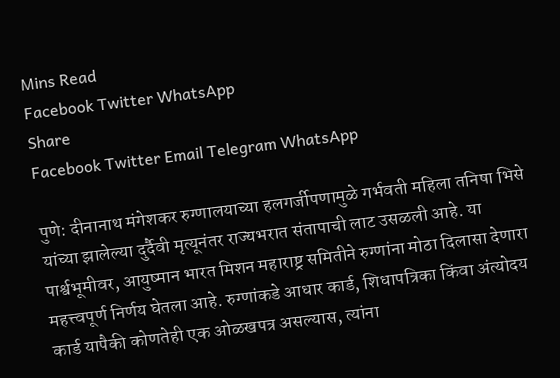Mins Read
Facebook Twitter WhatsApp
Share
Facebook Twitter Email Telegram WhatsApp

पुणे: दीनानाथ मंगेशकर रुग्णालयाच्या हलगर्जीपणामुळे गर्भवती महिला तनिषा भिसे यांच्या झालेल्या दुर्दैवी मृत्यूनंतर राज्यभरात संतापाची लाट उसळली आहे. या पार्श्वभूमीवर, आयुष्मान भारत मिशन महाराष्ट्र समितीने रुग्णांना मोठा दिलासा देणारा महत्त्वपूर्ण निर्णय घेतला आहे. रुग्णांकडे आधार कार्ड, शिधापत्रिका किंवा अंत्योदय कार्ड यापैकी कोणतेही एक ओळखपत्र असल्यास, त्यांना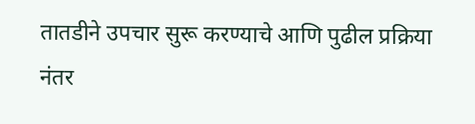तातडीने उपचार सुरू करण्याचे आणि पुढील प्रक्रिया नंतर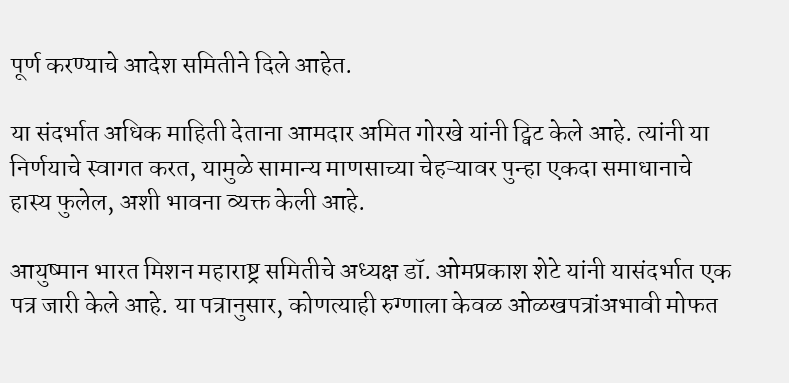पूर्ण करण्याचे आदेश समितीने दिले आहेत.

या संदर्भात अधिक माहिती देताना आमदार अमित गोरखे यांनी ट्विट केले आहे. त्यांनी या निर्णयाचे स्वागत करत, यामुळे सामान्य माणसाच्या चेहऱ्यावर पुन्हा एकदा समाधानाचे हास्य फुलेल, अशी भावना व्यक्त केली आहे.

आयुष्मान भारत मिशन महाराष्ट्र समितीचे अध्यक्ष डॉ. ओमप्रकाश शेटे यांनी यासंदर्भात एक पत्र जारी केले आहे. या पत्रानुसार, कोणत्याही रुग्णाला केवळ ओळखपत्रांअभावी मोफत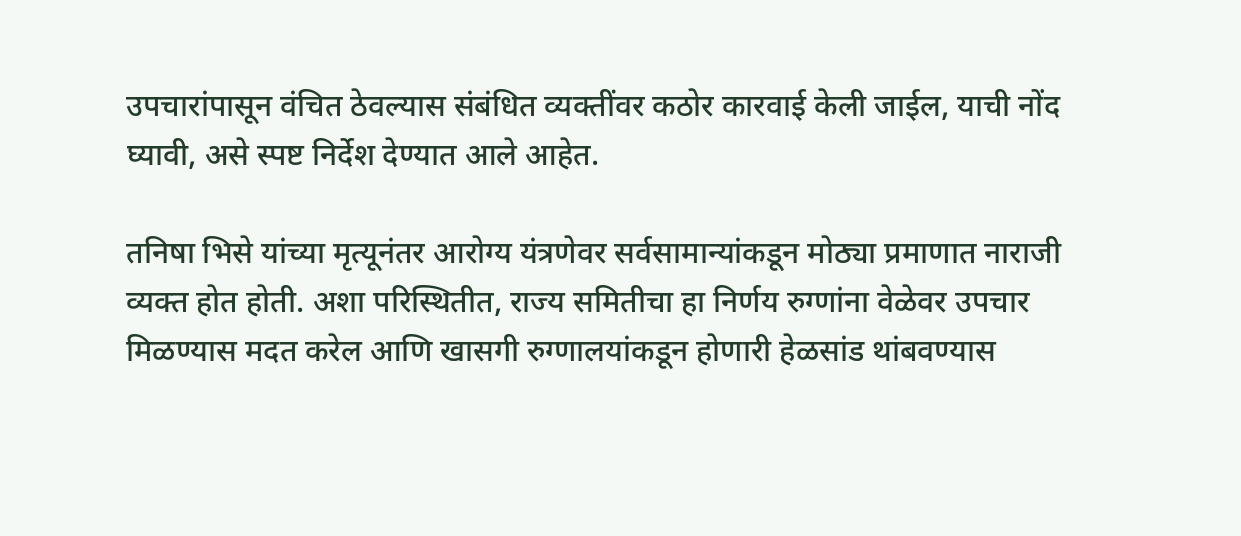उपचारांपासून वंचित ठेवल्यास संबंधित व्यक्तींवर कठोर कारवाई केली जाईल, याची नोंद घ्यावी, असे स्पष्ट निर्देश देण्यात आले आहेत.

तनिषा भिसे यांच्या मृत्यूनंतर आरोग्य यंत्रणेवर सर्वसामान्यांकडून मोठ्या प्रमाणात नाराजी व्यक्त होत होती. अशा परिस्थितीत, राज्य समितीचा हा निर्णय रुग्णांना वेळेवर उपचार मिळण्यास मदत करेल आणि खासगी रुग्णालयांकडून होणारी हेळसांड थांबवण्यास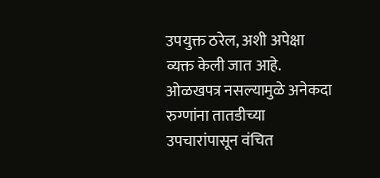उपयुक्त ठरेल, अशी अपेक्षा व्यक्त केली जात आहे. ओळखपत्र नसल्यामुळे अनेकदा रुग्णांना तातडीच्या उपचारांपासून वंचित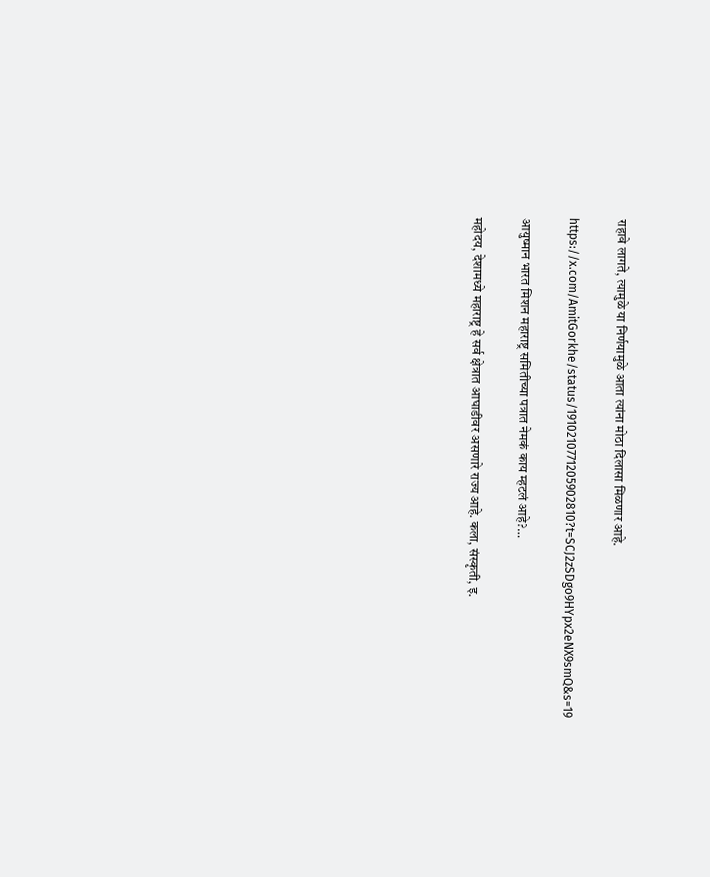राहावे लागते, त्यामुळे या निर्णयामुळे आता त्यांना मोठा दिलासा मिळणार आहे.

https://x.com/AmitGorkhe/status/1910210771205902810?t=SCJ2zSDgo9HYpx2eNX9smQ&s=19

आयुष्मान भारत मिशन महाराष्ट्र समितीच्या पत्रात नेमकं काय म्हटलं आहे?…

महोदय, देशामध्ये महाराष्ट्र हे सर्व क्षेत्रात आघाडीवर असणारे राज्य आहे. कला, संस्कृती, इ.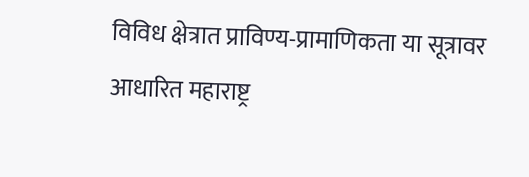विविध क्षेत्रात प्राविण्य-प्रामाणिकता या सूत्रावर आधारित महाराष्ट्र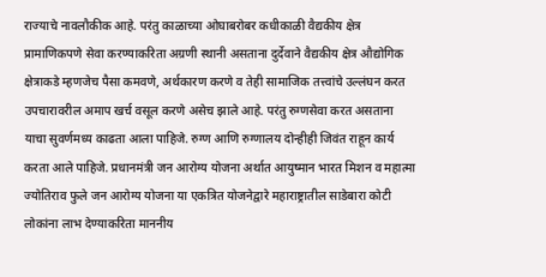राज्याचे नावलौकीक आहे. परंतु काळाच्या ओघाबरोबर कधीकाळी वैद्यकीय क्षेत्र प्रामाणिकपणे सेवा करण्याकरिता अग्रणी स्थानी असताना दुर्देवाने वैद्यकीय क्षेत्र औद्योगिक क्षेत्राकडे म्हणजेच पैसा कमवणे, अर्थकारण करणे व तेही सामाजिक तत्त्वांचे उल्लंघन करत उपचारावरील अमाप खर्च वसूल करणे असेच झाले आहे. परंतु रुग्णसेवा करत असताना याचा सुवर्णमध्य काढता आला पाहिजे. रुग्ण आणि रुग्णालय दोन्हीही जिवंत राहून कार्य करता आले पाहिजे. प्रधानमंत्री जन आरोग्य योजना अर्थात आयुष्मान भारत मिशन व महात्मा ज्योतिराव फुले जन आरोग्य योजना या एकत्रित योजनेद्वारे महाराष्ट्रातील साडेबारा कोटी लोकांना लाभ देण्याकरिता माननीय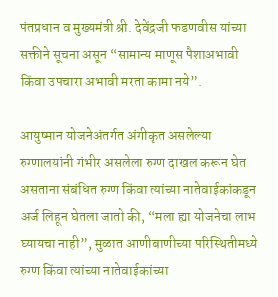पंतप्रधान व मुख्यमंत्री श्री. देवेंद्रजी फडणवीस यांच्या सक्तीने सूचना असून “सामान्य माणूस पैशाअभावी किंवा उपचारा अभावी मरता कामा नये”.

आयुष्मान योजनेअंतर्गत अंगीकृत असलेल्या रुग्णालयांनी गंभीर असलेला रुग्ण दाखल करून घेत असताना संबंधित रुग्ण किंवा त्यांच्या नातेवाईकांकडून अर्ज लिहून घेतला जातो की, “मला ह्या योजनेचा लाभ घ्यायचा नाही”, मुळात आणीबाणीच्या परिस्थितीमध्ये रुग्ण किंवा त्यांच्या नातेवाईकांच्या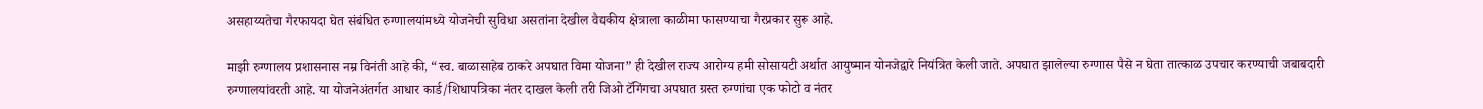असहाय्यतेचा गैरफायदा घेत संबंधित रुग्णालयांमध्ये योजनेची सुविधा असतांना देखील वैद्यकीय क्षेत्राला काळीमा फासण्याचा गैरप्रकार सुरू आहे.

माझी रुग्णालय प्रशासनास नम्र विनंती आहे की, “स्व. बाळासाहेब ठाकरे अपघात विमा योजना” ही देखील राज्य आरोग्य हमी सोसायटी अर्थात आयुष्मान योनजेद्वारे नियंत्रित केली जाते. अपघात झालेल्या रुग्णास पैसे न घेता तात्काळ उपचार करण्याची जबाबदारी रुग्णालयांवरती आहे. या योजनेअंतर्गत आधार कार्ड/शिधापत्रिका नंतर दाखल केली तरी जिओ टॅगिंगचा अपघात ग्रस्त रुग्णांचा एक फोटो व नंतर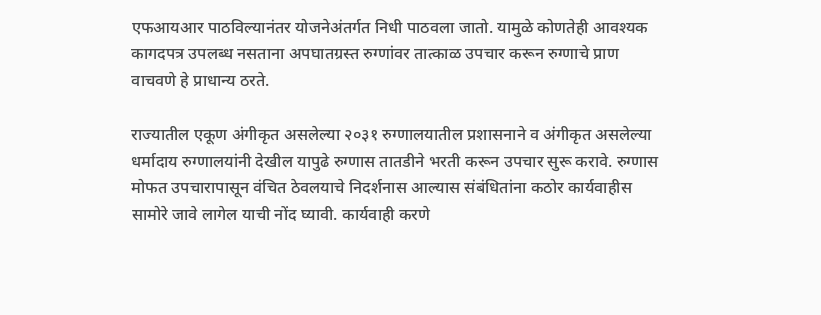एफआयआर पाठविल्यानंतर योजनेअंतर्गत निधी पाठवला जातो. यामुळे कोणतेही आवश्यक कागदपत्र उपलब्ध नसताना अपघातग्रस्त रुग्णांवर तात्काळ उपचार करून रुग्णाचे प्राण वाचवणे हे प्राधान्य ठरते.

राज्यातील एकूण अंगीकृत असलेल्या २०३१ रुग्णालयातील प्रशासनाने व अंगीकृत असलेल्या धर्मादाय रुग्णालयांनी देखील यापुढे रुग्णास तातडीने भरती करून उपचार सुरू करावे. रुग्णास मोफत उपचारापासून वंचित ठेवलयाचे निदर्शनास आल्यास संबंधितांना कठोर कार्यवाहीस सामोरे जावे लागेल याची नोंद घ्यावी. कार्यवाही करणे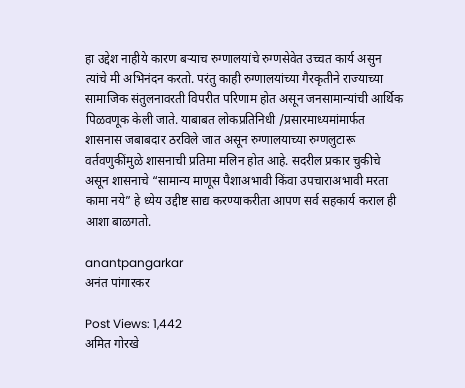हा उद्देश नाहीये कारण बऱ्याच रुग्णालयांचे रुग्णसेवेत उच्चत कार्य असुन त्यांचे मी अभिनंदन करतो. परंतु काही रुग्णालयांच्या गैरकृतीने राज्याच्या सामाजिक संतुलनावरती विपरीत परिणाम होत असून जनसामान्यांची आर्थिक पिळवणूक केली जाते. याबाबत लोकप्रतिनिधी /प्रसारमाध्यमांमार्फत शासनास जबाबदार ठरविले जात असून रुग्णालयाच्या रुग्णलुटारू वर्तवणुकींमुळे शासनाची प्रतिमा मलिन होत आहे. सदरील प्रकार चुकीचे असून शासनाचे “सामान्य माणूस पैशाअभावी किंवा उपचाराअभावी मरता कामा नये” हे ध्येय उद्दीष्ट साद्य करण्याकरीता आपण सर्व सहकार्य कराल ही आशा बाळगतो.

anantpangarkar
अनंत पांगारकर

Post Views: 1,442
अमित गोरखे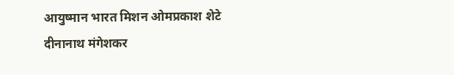आयुष्मान भारत मिशन ओमप्रकाश शेटे दीनानाथ मंगेशकर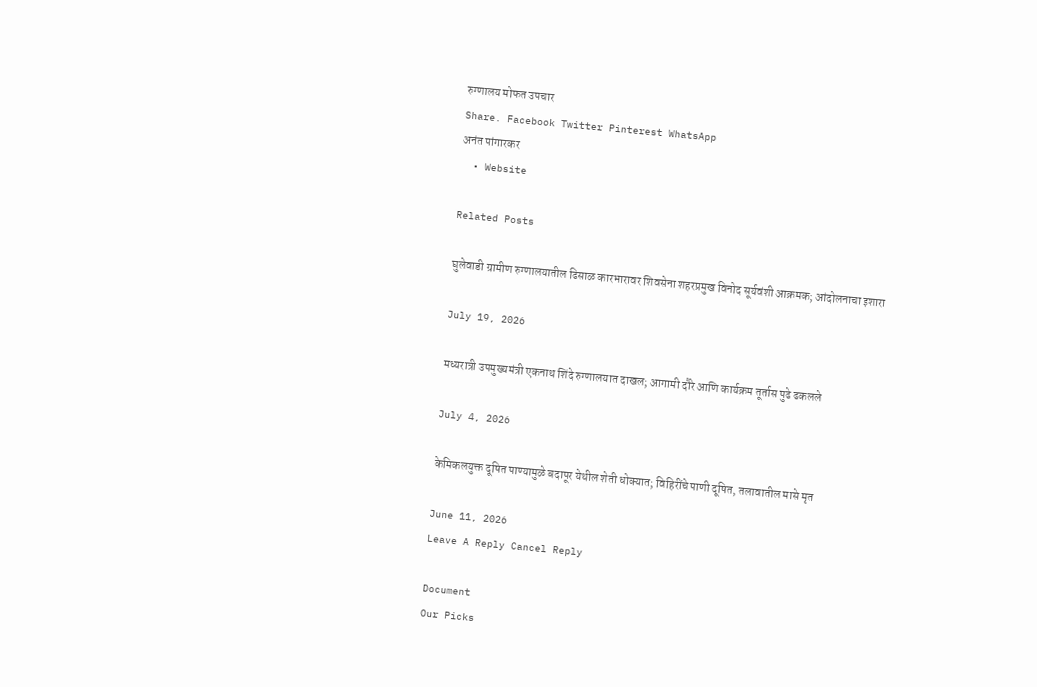रुग्णालय मोफत उपचार
Share. Facebook Twitter Pinterest WhatsApp
अनंत पांगारकर
  • Website

Related Posts

घुलेवाडी ग्रामीण रुग्णालयातील ढिसाळ कारभारावर शिवसेना शहरप्रमुख विनोद सूर्यवंशी आक्रमक; आंदोलनाचा इशारा

July 19, 2026

मध्यरात्री उपमुख्यमंत्री एकनाथ शिंदे रुग्णालयात दाखल; आगामी दौरे आणि कार्यक्रम तूर्तास पुढे ढकलले

July 4, 2026

केमिकलयुक्त दूषित पाण्यामुळे बदापूर येथील शेती धोक्यात; विहिरींचे पाणी दूषित, तलावातील मासे मृत

June 11, 2026
Leave A Reply Cancel Reply

Document
Our Picks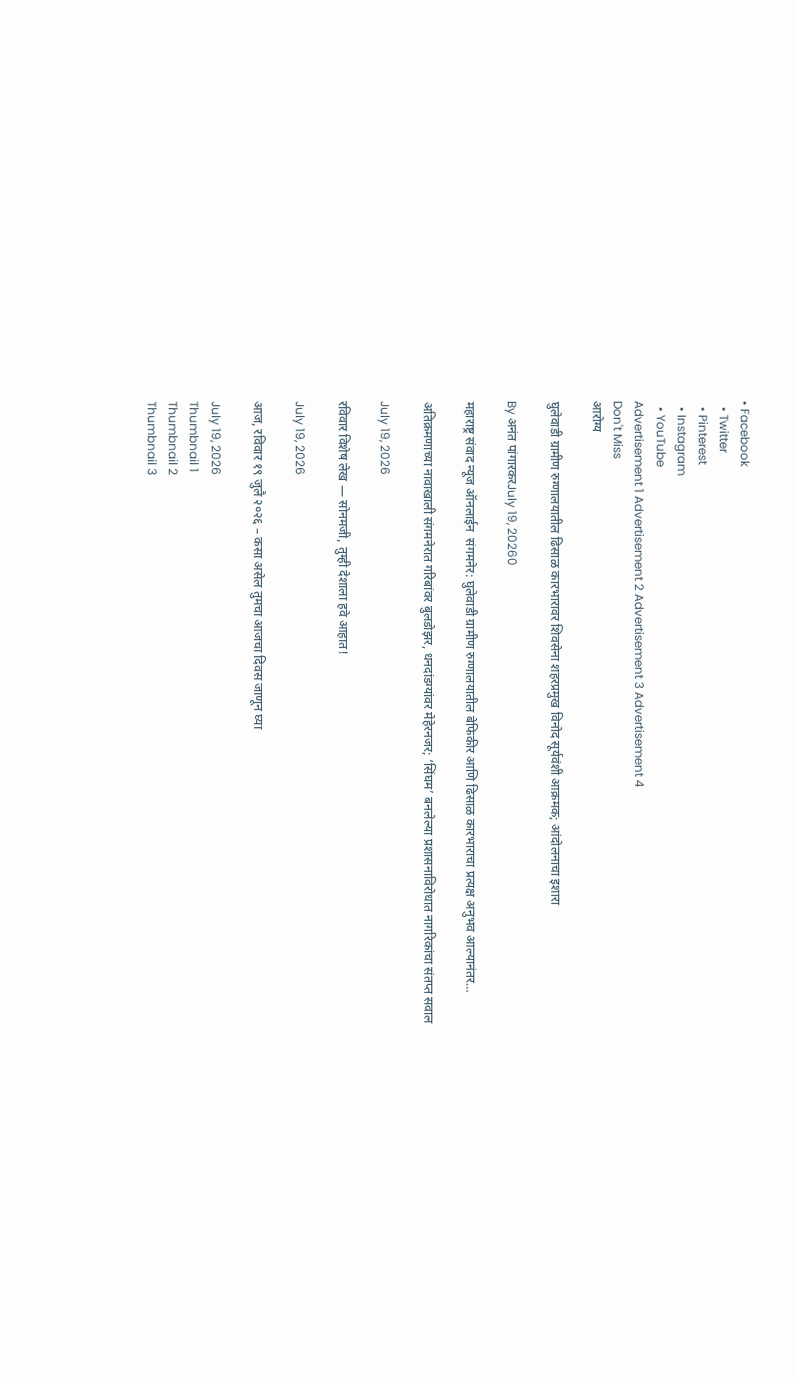• Facebook
  • Twitter
  • Pinterest
  • Instagram
  • YouTube
Advertisement 1 Advertisement 2 Advertisement 3 Advertisement 4
Don't Miss
आरोग्य

घुलेवाडी ग्रामीण रुग्णालयातील ढिसाळ कारभारावर शिवसेना शहरप्रमुख विनोद सूर्यवंशी आक्रमक; आंदोलनाचा इशारा

By अनंत पांगारकरJuly 19, 20260

महाराष्ट्र संवाद न्यूज ऑनलाईन  संगमनेर: घुलेवाडी ग्रामीण रुग्णालयातील बेफिकीर आणि ढिसाळ कारभाराचा प्रत्यक्ष अनुभव आल्यानंतर…

अतिक्रमणाच्या नावाखाली संगमनेरात गरिबांवर बुलडोझर, धनदांडग्यांवर मेहेरनजर; ‘सिंघम’ बनलेल्या प्रशासनाविरोधात नागरिकांचा संतप्त सवाल

July 19, 2026

रविवार विशेष लेख — सोनमजी, तुम्ही देशाला हवे आहात!

July 19, 2026

आज, रविवार १९ जुलै २०२६ – कसा असेल तुमचा आजचा दिवस जाणून घ्या

July 19, 2026
Thumbnail 1
Thumbnail 2
Thumbnail 3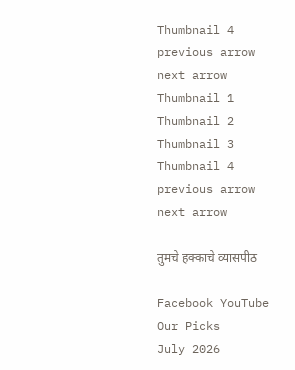Thumbnail 4
previous arrow
next arrow
Thumbnail 1
Thumbnail 2
Thumbnail 3
Thumbnail 4
previous arrow
next arrow

तुमचे हक्काचे व्यासपीठ

Facebook YouTube
Our Picks
July 2026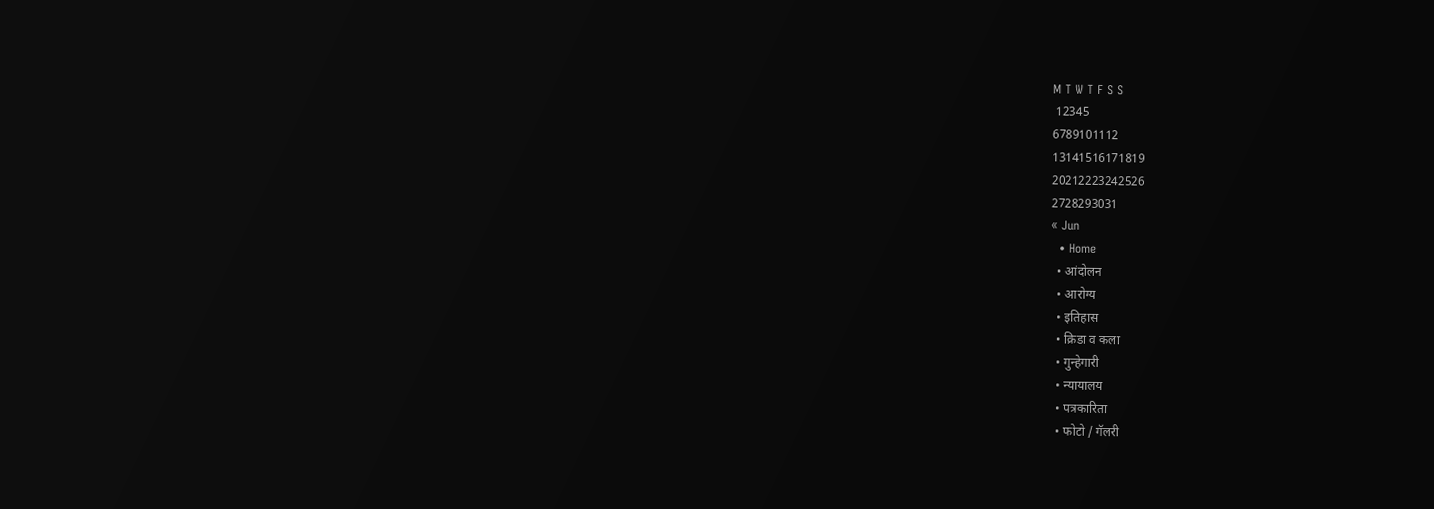M T W T F S S
 12345
6789101112
13141516171819
20212223242526
2728293031
« Jun
  • Home
  • आंदोलन
  • आरोग्य
  • इतिहास
  • क्रिडा व कला
  • गुन्हेगारी
  • न्यायालय
  • पत्रकारिता
  • फोटो / गॅलरी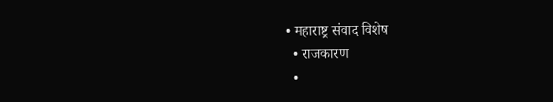• महाराष्ट्र संवाद विशेष
  • राजकारण
  •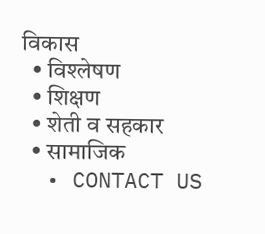विकास
  • विश्लेषण
  • शिक्षण
  • शेती व सहकार
  • सामाजिक
  • CONTACT US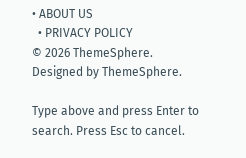• ABOUT US
  • PRIVACY POLICY
© 2026 ThemeSphere. Designed by ThemeSphere.

Type above and press Enter to search. Press Esc to cancel.